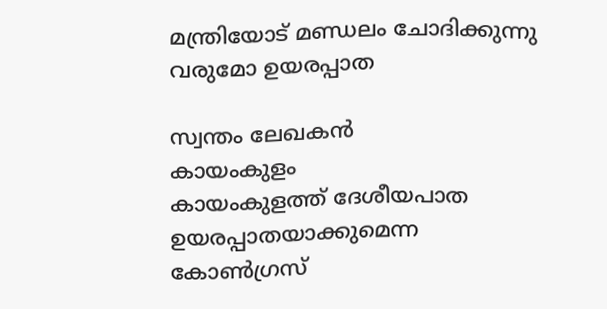മന്ത്രിയോട് മണ്ഡലം ചോദിക്കുന്നു
വരുമോ ഉയരപ്പാത

സ്വന്തം ലേഖകൻ
കായംകുളം
കായംകുളത്ത് ദേശീയപാത ഉയരപ്പാതയാക്കുമെന്ന കോൺഗ്രസ്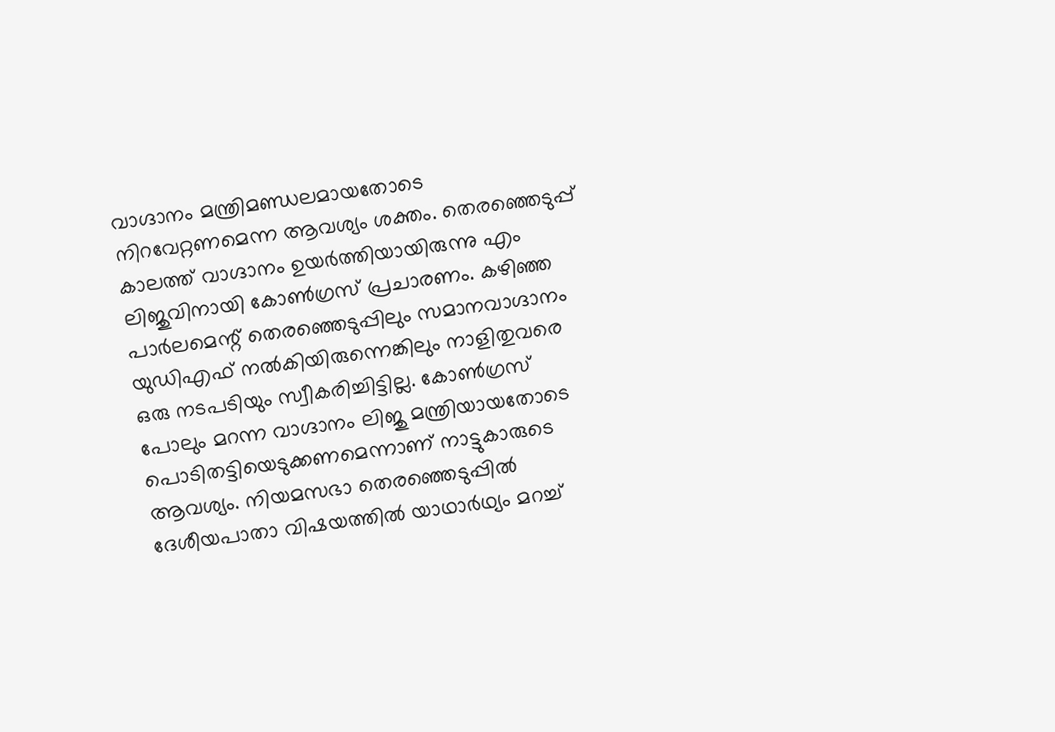വാഗ്ദാനം മന്ത്രിമണ്ഡലമായതോടെ നിറവേറ്റണമെന്ന ആവശ്യം ശക്തം. തെരഞ്ഞെടുപ്പ് കാലത്ത് വാഗ്ദാനം ഉയർത്തിയായിരുന്നു എം ലിജുവിനായി കോൺഗ്രസ് പ്രചാരണം. കഴിഞ്ഞ പാർലമെന്റ് തെരഞ്ഞെടുപ്പിലും സമാനവാഗ്ദാനം യുഡിഎഫ് നൽകിയിരുന്നെങ്കിലും നാളിതുവരെ ഒരു നടപടിയും സ്വീകരിച്ചിട്ടില്ല. കോൺഗ്രസ് പോലും മറന്ന വാഗ്ദാനം ലിജു മന്ത്രിയായതോടെ പൊടിതട്ടിയെടുക്കണമെന്നാണ് നാട്ടുകാരുടെ ആവശ്യം. നിയമസഭാ തെരഞ്ഞെടുപ്പിൽ ദേശീയപാതാ വിഷയത്തിൽ യാഥാർഥ്യം മറച്ച്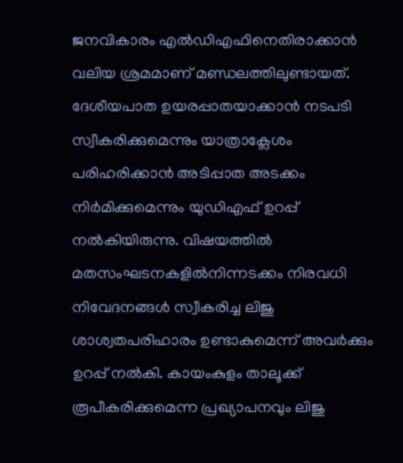ജനവികാരം എൽഡിഎഫിനെതിരാക്കാൻ വലിയ ശ്രമമാണ് മണ്ഡലത്തിലുണ്ടായത്. ദേശീയപാത ഉയരപ്പാതയാക്കാൻ നടപടി സ്വീകരിക്കുമെന്നും യാത്രാക്ലേശം പരിഹരിക്കാൻ അടിപ്പാത അടക്കം നിർമിക്കുമെന്നും യുഡിഎഫ് ഉറപ്പ് നൽകിയിരുന്നു. വിഷയത്തിൽ മതസംഘടനകളിൽനിന്നടക്കം നിരവധി നിവേദനങ്ങൾ സ്വീകരിച്ച ലിജു ശാശ്വതപരിഹാരം ഉണ്ടാകുമെന്ന് അവർക്കും ഉറപ്പ് നൽകി. കായംകുളം താലൂക്ക് രൂപീകരിക്കുമെന്ന പ്രഖ്യാപനവും ലിജു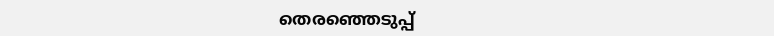തെരഞ്ഞെടുപ്പ്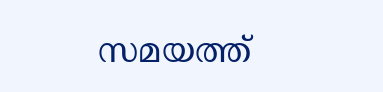സമയത്ത്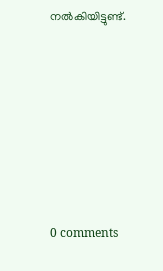നൽകിയിട്ടുണ്ട്.








0 comments